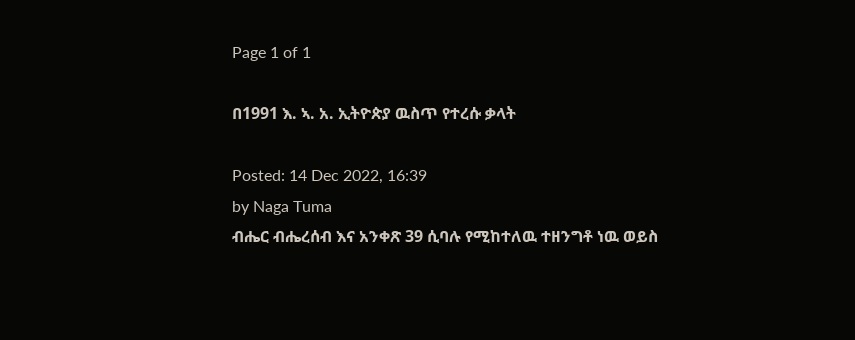Page 1 of 1

በ1991 እ. ኣ. አ. ኢትዮጵያ ዉስጥ የተረሱ ቃላት

Posted: 14 Dec 2022, 16:39
by Naga Tuma
ብሔር ብሔረሰብ እና አንቀጽ 39 ሲባሉ የሚከተለዉ ተዘንግቶ ነዉ ወይስ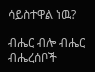ሳይስተዋል ነዉ?

ብሔር ብሎ ብሔር ብሔረሰቦች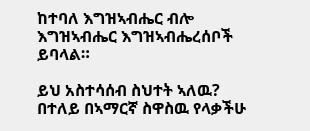ከተባለ እግዝኣብሔር ብሎ እግዝኣብሔር እግዝኣብሔረሰቦች ይባላል።

ይህ አስተሳሰብ ስህተት ኣለዉ? በተለይ በኣማርኛ ስዋስዉ የላቃችሁ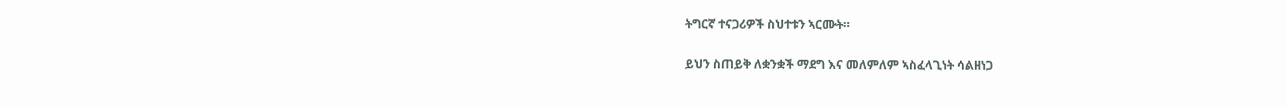ትግርኛ ተናጋሪዎች ስህተቱን ኣርሙት።

ይህን ስጠይቅ ለቋንቋች ማደግ እና መለምለም ኣስፈላጊነት ሳልዘነጋ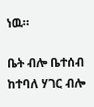ነዉ።

ቤት ብሎ ቤተሰብ ከተባለ ሃገር ብሎ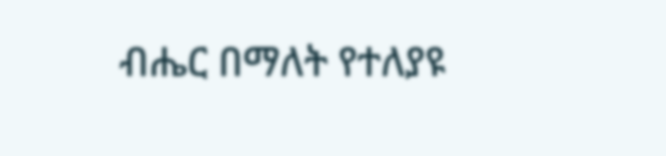ብሔር በማለት የተለያዩ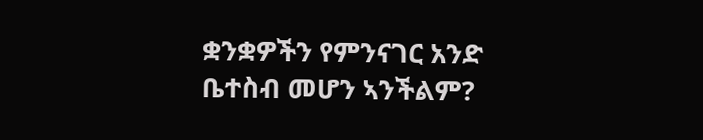ቋንቋዎችን የምንናገር አንድ ቤተስብ መሆን ኣንችልም?